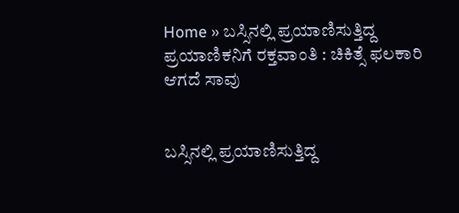Home » ಬಸ್ಸಿನಲ್ಲಿ ಪ್ರಯಾಣಿಸುತ್ತಿದ್ದ ಪ್ರಯಾಣಿಕನಿಗೆ ರಕ್ತವಾಂತಿ : ಚಿಕಿತ್ಸೆ ಫಲಕಾರಿ ಆಗದೆ ಸಾವು


ಬಸ್ಸಿನಲ್ಲಿ ಪ್ರಯಾಣಿಸುತ್ತಿದ್ದ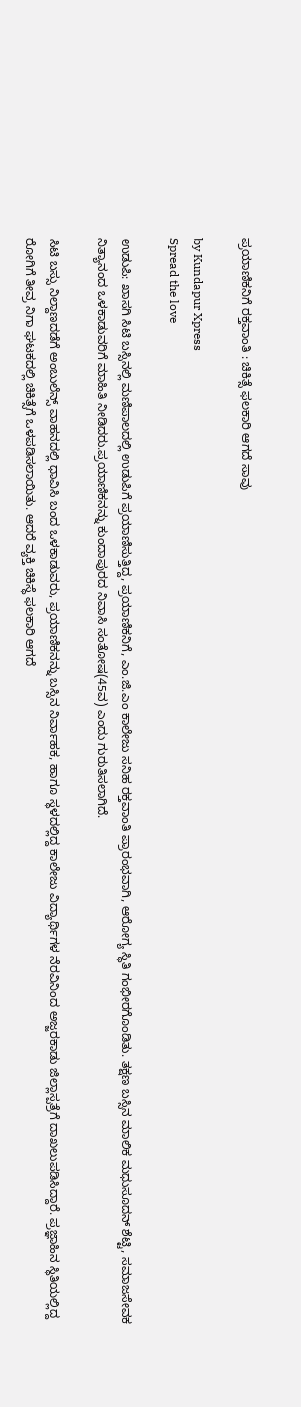ಪ್ರಯಾಣಿಕನಿಗೆ ರಕ್ತವಾಂತಿ : ಚಿಕಿತ್ಸೆ ಫಲಕಾರಿ ಆಗದೆ ಸಾವು

by Kundapur Xpress
Spread the love

ಉಡುಪಿ: ಖಾಸಗಿ ಸಿಟಿ ಬಸ್ಸಿನಲ್ಲಿ ಮಣಿಪಾಲದಲ್ಲಿ ಉಡುಪಿಗೆ ಪ್ರಯಾಣಿಸುತ್ತಿದ್ದ, ಪ್ರಯಾಣಿಕನಿಗೆ, ಎಂ.ಜಿ.ಎಂ ಕಾಲೇಜು ಸನಿಹ ರಕ್ತವಾಂತಿ ಪ್ರಾರಂಭವಾಗಿ, ಆರೋಗ್ಯ ಸ್ಥಿತಿ ಗಂಭೀರಗೊಂಡಿತು. ತಕ್ಷಣ ಬಸ್ಸಿನ ಮಾಲಿಕ ಮಧುಸೂದನ್ ಶೆಟ್ಟಿ, ಸಮಾಜಸೇವಕ ನಿತ್ಯಾನಂದ‌ ಒಳಕಾಡುವರಿಗೆ ಮಾಹಿತಿ ನೀಡಿದರು.ಪ್ರಯಾಣಿಕನನ್ನು ಕುಂದಾಪುರದ ನಿವಾಸಿ ಸಂತೋಷ(45ವ) ಎಂದು ಗುರುತಿಸಲಾಗಿದೆ.

ಸಿಟಿ ಬಸ್ಸು ನಿಲ್ದಾಣದಡೆಗೆ ಅಂಬುಲೆನ್ಸ್ ವಾಹನದಲ್ಲಿ ಧಾವಿಸಿ ಬಂದ ಒಳಕಾಡುವರು, ಪ್ರಯಾಣಿಕನನ್ನು ಬಸ್ಸಿನ ನಿರ್ವಾಹಕ, ಹಾಗೂ ಸ್ಥಳದಲ್ಲಿದ್ದ ಕಾಲೇಜು ವಿದ್ಯಾರ್ಥಿಗಳ ನೆರವಿನಿಂದ ಅಜ್ಜರಕಾಡು ಜಿಲ್ಲಾಸ್ಪತ್ರೆಗೆ ದಾಖಲುಪಡಿಸಿದ್ದಾರೆ. ಪ್ರಜ್ಞಾಹಿನ ಸ್ಥಿತಿಯಲ್ಲಿದ್ದ ರೋಗಿಗೆ ತೀವ್ರ ನಿಗಾ ಘಟಕದಲ್ಲಿ ಚಿಕಿತ್ಸೆಗೆ ಒಳಪಡಿಸಲಾಯಿತು. ಆದರೆ ವ್ಯಕ್ತಿ ಚಿಕಿಸ್ಥೆ ಫಲಕಾರಿ ಆಗದೆ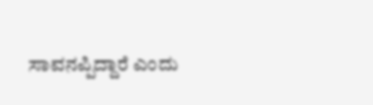ಸಾವನಪ್ಪಿದ್ದಾರೆ ಎಂದು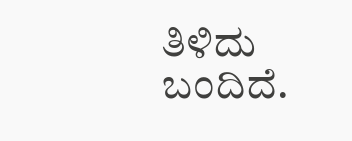ತಿಳಿದು ಬಂದಿದೆ.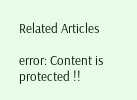Related Articles

error: Content is protected !!